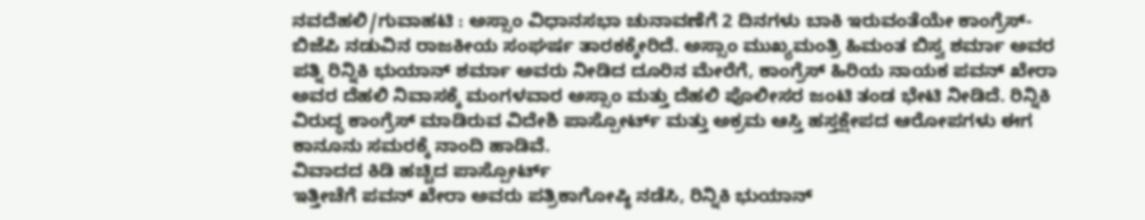ನವದೆಹಲಿ/ಗುವಾಹಟಿ : ಅಸ್ಸಾಂ ವಿಧಾನಸಭಾ ಚುನಾವಣೆಗೆ 2 ದಿನಗಳು ಬಾಕಿ ಇರುವಂತೆಯೇ ಕಾಂಗ್ರೆಸ್-ಬಿಜೆಪಿ ನಡುವಿನ ರಾಜಕೀಯ ಸಂಘರ್ಷ ತಾರಕಕ್ಕೇರಿದೆ. ಅಸ್ಸಾಂ ಮುಖ್ಯಮಂತ್ರಿ ಹಿಮಂತ ಬಿಸ್ವ ಶರ್ಮಾ ಅವರ ಪತ್ನಿ ರಿನ್ನಿಕಿ ಭುಯಾನ್ ಶರ್ಮಾ ಅವರು ನೀಡಿದ ದೂರಿನ ಮೇರೆಗೆ, ಕಾಂಗ್ರೆಸ್ ಹಿರಿಯ ನಾಯಕ ಪವನ್ ಖೇರಾ ಅವರ ದೆಹಲಿ ನಿವಾಸಕ್ಕೆ ಮಂಗಳವಾರ ಅಸ್ಸಾಂ ಮತ್ತು ದೆಹಲಿ ಪೊಲೀಸರ ಜಂಟಿ ತಂಡ ಭೇಟಿ ನೀಡಿದೆ. ರಿನ್ನಿಕಿ ವಿರುದ್ಧ ಕಾಂಗ್ರೆಸ್ ಮಾಡಿರುವ ವಿದೇಶಿ ಪಾಸ್ಪೋರ್ಟ್ ಮತ್ತು ಅಕ್ರಮ ಆಸ್ತಿ ಹಸ್ತಕ್ಷೇಪದ ಆರೋಪಗಳು ಈಗ ಕಾನೂನು ಸಮರಕ್ಕೆ ನಾಂದಿ ಹಾಡಿವೆ.
ವಿವಾದದ ಕಿಡಿ ಹಚ್ಚಿದ ಪಾಸ್ಪೋರ್ಟ್
ಇತ್ತೀಚೆಗೆ ಪವನ್ ಖೇರಾ ಅವರು ಪತ್ರಿಕಾಗೋಷ್ಠಿ ನಡೆಸಿ, ರಿನ್ನಿಕಿ ಭುಯಾನ್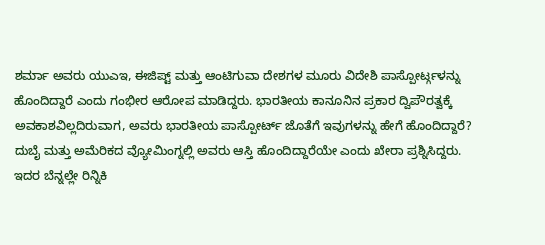ಶರ್ಮಾ ಅವರು ಯುಎಇ, ಈಜಿಪ್ಟ್ ಮತ್ತು ಆಂಟಿಗುವಾ ದೇಶಗಳ ಮೂರು ವಿದೇಶಿ ಪಾಸ್ಪೋರ್ಟ್ಗಳನ್ನು ಹೊಂದಿದ್ದಾರೆ ಎಂದು ಗಂಭೀರ ಆರೋಪ ಮಾಡಿದ್ದರು. ಭಾರತೀಯ ಕಾನೂನಿನ ಪ್ರಕಾರ ದ್ವಿಪೌರತ್ವಕ್ಕೆ ಅವಕಾಶವಿಲ್ಲದಿರುವಾಗ, ಅವರು ಭಾರತೀಯ ಪಾಸ್ಪೋರ್ಟ್ ಜೊತೆಗೆ ಇವುಗಳನ್ನು ಹೇಗೆ ಹೊಂದಿದ್ದಾರೆ? ದುಬೈ ಮತ್ತು ಅಮೆರಿಕದ ವ್ಯೋಮಿಂಗ್ನಲ್ಲಿ ಅವರು ಆಸ್ತಿ ಹೊಂದಿದ್ದಾರೆಯೇ ಎಂದು ಖೇರಾ ಪ್ರಶ್ನಿಸಿದ್ದರು.
ಇದರ ಬೆನ್ನಲ್ಲೇ ರಿನ್ನಿಕಿ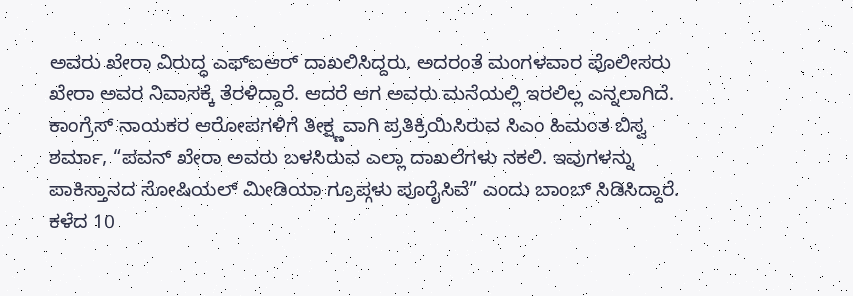ಅವರು ಖೇರಾ ವಿರುದ್ಧ ಎಫ್ಐಆರ್ ದಾಖಲಿಸಿದ್ದರು. ಅದರಂತೆ ಮಂಗಳವಾರ ಪೊಲೀಸರು ಖೇರಾ ಅವರ ನಿವಾಸಕ್ಕೆ ತೆರಳಿದ್ದಾರೆ. ಆದರೆ ಆಗ ಅವರು ಮನೆಯಲ್ಲಿ ಇರಲಿಲ್ಲ ಎನ್ನಲಾಗಿದೆ. ಕಾಂಗ್ರೆಸ್ ನಾಯಕರ ಆರೋಪಗಳಿಗೆ ತೀಕ್ಷ್ಣವಾಗಿ ಪ್ರತಿಕ್ರಿಯಿಸಿರುವ ಸಿಎಂ ಹಿಮಂತ ಬಿಸ್ವ ಶರ್ಮಾ, “ಪವನ್ ಖೇರಾ ಅವರು ಬಳಸಿರುವ ಎಲ್ಲಾ ದಾಖಲೆಗಳು ನಕಲಿ. ಇವುಗಳನ್ನು ಪಾಕಿಸ್ತಾನದ ಸೋಷಿಯಲ್ ಮೀಡಿಯಾ ಗ್ರೂಪ್ಗಳು ಪೂರೈಸಿವೆ” ಎಂದು ಬಾಂಬ್ ಸಿಡಿಸಿದ್ದಾರೆ.
ಕಳೆದ 10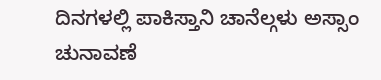ದಿನಗಳಲ್ಲಿ ಪಾಕಿಸ್ತಾನಿ ಚಾನೆಲ್ಗಳು ಅಸ್ಸಾಂ ಚುನಾವಣೆ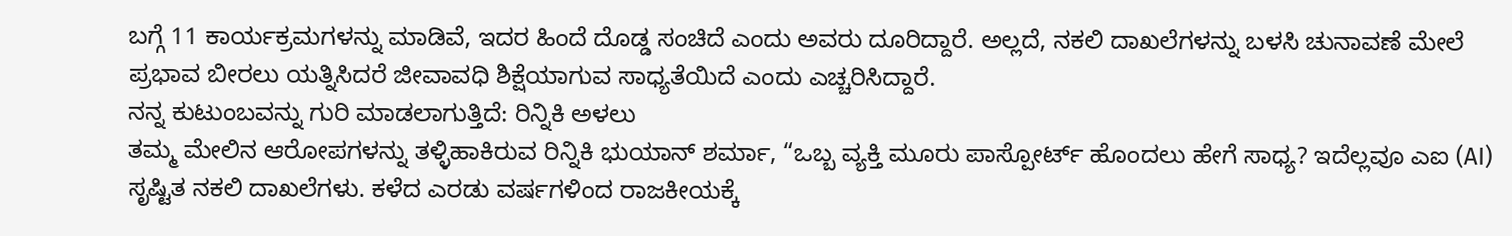ಬಗ್ಗೆ 11 ಕಾರ್ಯಕ್ರಮಗಳನ್ನು ಮಾಡಿವೆ, ಇದರ ಹಿಂದೆ ದೊಡ್ಡ ಸಂಚಿದೆ ಎಂದು ಅವರು ದೂರಿದ್ದಾರೆ. ಅಲ್ಲದೆ, ನಕಲಿ ದಾಖಲೆಗಳನ್ನು ಬಳಸಿ ಚುನಾವಣೆ ಮೇಲೆ ಪ್ರಭಾವ ಬೀರಲು ಯತ್ನಿಸಿದರೆ ಜೀವಾವಧಿ ಶಿಕ್ಷೆಯಾಗುವ ಸಾಧ್ಯತೆಯಿದೆ ಎಂದು ಎಚ್ಚರಿಸಿದ್ದಾರೆ.
ನನ್ನ ಕುಟುಂಬವನ್ನು ಗುರಿ ಮಾಡಲಾಗುತ್ತಿದೆ: ರಿನ್ನಿಕಿ ಅಳಲು
ತಮ್ಮ ಮೇಲಿನ ಆರೋಪಗಳನ್ನು ತಳ್ಳಿಹಾಕಿರುವ ರಿನ್ನಿಕಿ ಭುಯಾನ್ ಶರ್ಮಾ, “ಒಬ್ಬ ವ್ಯಕ್ತಿ ಮೂರು ಪಾಸ್ಪೋರ್ಟ್ ಹೊಂದಲು ಹೇಗೆ ಸಾಧ್ಯ? ಇದೆಲ್ಲವೂ ಎಐ (AI) ಸೃಷ್ಟಿತ ನಕಲಿ ದಾಖಲೆಗಳು. ಕಳೆದ ಎರಡು ವರ್ಷಗಳಿಂದ ರಾಜಕೀಯಕ್ಕೆ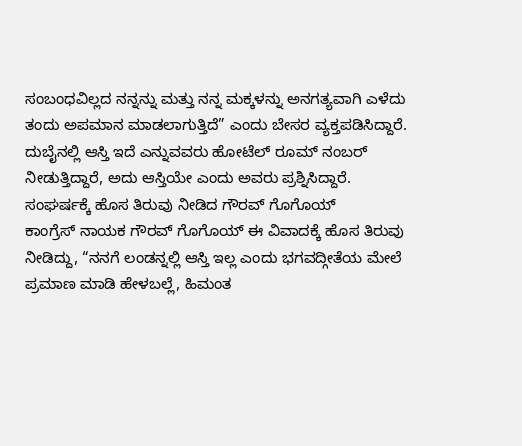ಸಂಬಂಧವಿಲ್ಲದ ನನ್ನನ್ನು ಮತ್ತು ನನ್ನ ಮಕ್ಕಳನ್ನು ಅನಗತ್ಯವಾಗಿ ಎಳೆದು ತಂದು ಅಪಮಾನ ಮಾಡಲಾಗುತ್ತಿದೆ” ಎಂದು ಬೇಸರ ವ್ಯಕ್ತಪಡಿಸಿದ್ದಾರೆ. ದುಬೈನಲ್ಲಿ ಆಸ್ತಿ ಇದೆ ಎನ್ನುವವರು ಹೋಟೆಲ್ ರೂಮ್ ನಂಬರ್ ನೀಡುತ್ತಿದ್ದಾರೆ, ಅದು ಆಸ್ತಿಯೇ ಎಂದು ಅವರು ಪ್ರಶ್ನಿಸಿದ್ದಾರೆ.
ಸಂಘರ್ಷಕ್ಕೆ ಹೊಸ ತಿರುವು ನೀಡಿದ ಗೌರವ್ ಗೊಗೊಯ್
ಕಾಂಗ್ರೆಸ್ ನಾಯಕ ಗೌರವ್ ಗೊಗೊಯ್ ಈ ವಿವಾದಕ್ಕೆ ಹೊಸ ತಿರುವು ನೀಡಿದ್ದು, “ನನಗೆ ಲಂಡನ್ನಲ್ಲಿ ಆಸ್ತಿ ಇಲ್ಲ ಎಂದು ಭಗವದ್ಗೀತೆಯ ಮೇಲೆ ಪ್ರಮಾಣ ಮಾಡಿ ಹೇಳಬಲ್ಲೆ, ಹಿಮಂತ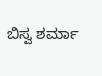ಬಿಸ್ವ ಶರ್ಮಾ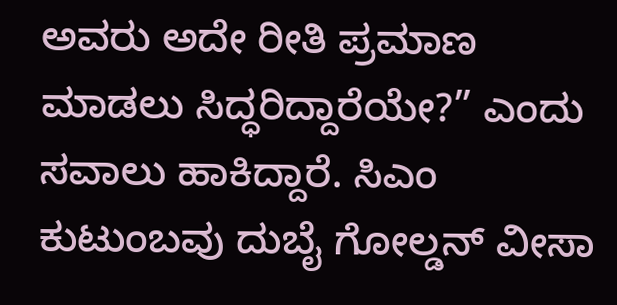ಅವರು ಅದೇ ರೀತಿ ಪ್ರಮಾಣ ಮಾಡಲು ಸಿದ್ಧರಿದ್ದಾರೆಯೇ?” ಎಂದು ಸವಾಲು ಹಾಕಿದ್ದಾರೆ. ಸಿಎಂ ಕುಟುಂಬವು ದುಬೈ ಗೋಲ್ಡನ್ ವೀಸಾ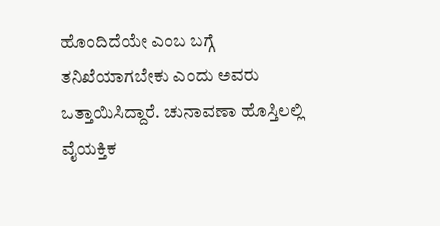ಹೊಂದಿದೆಯೇ ಎಂಬ ಬಗ್ಗೆ ತನಿಖೆಯಾಗಬೇಕು ಎಂದು ಅವರು ಒತ್ತಾಯಿಸಿದ್ದಾರೆ. ಚುನಾವಣಾ ಹೊಸ್ತಿಲಲ್ಲಿ ವೈಯಕ್ತಿಕ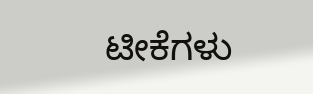ಟೀಕೆಗಳು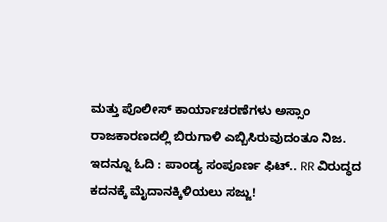ಮತ್ತು ಪೊಲೀಸ್ ಕಾರ್ಯಾಚರಣೆಗಳು ಅಸ್ಸಾಂ ರಾಜಕಾರಣದಲ್ಲಿ ಬಿರುಗಾಳಿ ಎಬ್ಬಿಸಿರುವುದಂತೂ ನಿಜ.
ಇದನ್ನೂ ಓದಿ : ಪಾಂಡ್ಯ ಸಂಪೂರ್ಣ ಫಿಟ್.. RR ವಿರುದ್ಧದ ಕದನಕ್ಕೆ ಮೈದಾನಕ್ಕಿಳಿಯಲು ಸಜ್ಜು!